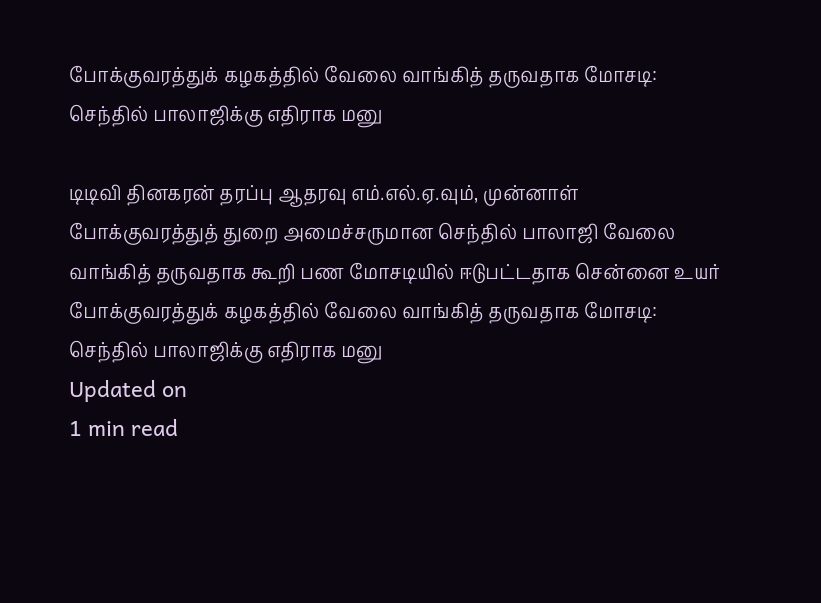போக்குவரத்துக் கழகத்தில் வேலை வாங்கித் தருவதாக மோசடி: செந்தில் பாலாஜிக்கு எதிராக மனு

டிடிவி தினகரன் தரப்பு ஆதரவு எம்.எல்.ஏ.வும், முன்னாள் போக்குவரத்துத் துறை அமைச்சருமான செந்தில் பாலாஜி வேலை வாங்கித் தருவதாக கூறி பண மோசடியில் ஈடுபட்டதாக சென்னை உயர்
போக்குவரத்துக் கழகத்தில் வேலை வாங்கித் தருவதாக மோசடி: செந்தில் பாலாஜிக்கு எதிராக மனு
Updated on
1 min read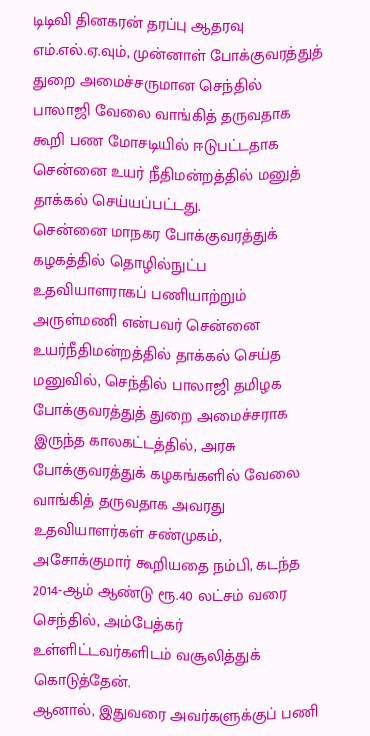டிடிவி தினகரன் தரப்பு ஆதரவு எம்.எல்.ஏ.வும், முன்னாள் போக்குவரத்துத் துறை அமைச்சருமான செந்தில் பாலாஜி வேலை வாங்கித் தருவதாக கூறி பண மோசடியில் ஈடுபட்டதாக சென்னை உயர் நீதிமன்றத்தில் மனுத் தாக்கல் செய்யப்பட்டது.
சென்னை மாநகர போக்குவரத்துக் கழகத்தில் தொழில்நுட்ப உதவியாளராகப் பணியாற்றும் அருள்மணி என்பவர் சென்னை உயர்நீதிமன்றத்தில் தாக்கல் செய்த மனுவில், செந்தில் பாலாஜி தமிழக போக்குவரத்துத் துறை அமைச்சராக இருந்த காலகட்டத்தில், அரசு போக்குவரத்துக் கழகங்களில் வேலை வாங்கித் தருவதாக அவரது உதவியாளர்கள் சண்முகம், அசோக்குமார் கூறியதை நம்பி, கடந்த 2014-ஆம் ஆண்டு ரூ.40 லட்சம் வரை செந்தில், அம்பேத்கர் உள்ளிட்டவர்களிடம் வசூலித்துக் கொடுத்தேன்.
ஆனால், இதுவரை அவர்களுக்குப் பணி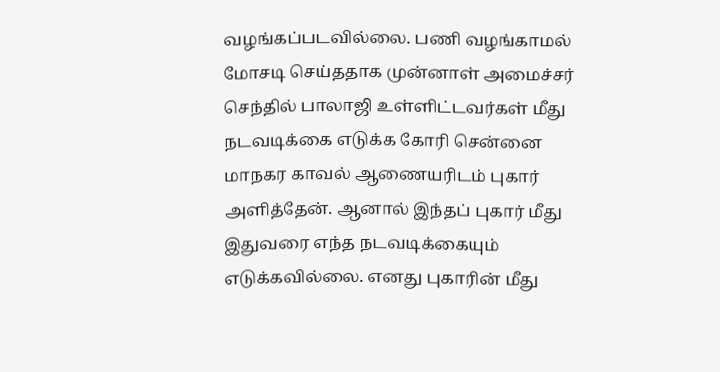வழங்கப்படவில்லை. பணி வழங்காமல் மோசடி செய்ததாக முன்னாள் அமைச்சர் செந்தில் பாலாஜி உள்ளிட்டவர்கள் மீது நடவடிக்கை எடுக்க கோரி சென்னை மாநகர காவல் ஆணையரிடம் புகார் அளித்தேன். ஆனால் இந்தப் புகார் மீது இதுவரை எந்த நடவடிக்கையும் எடுக்கவில்லை. எனது புகாரின் மீது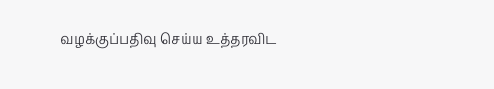வழக்குப்பதிவு செய்ய உத்தரவிட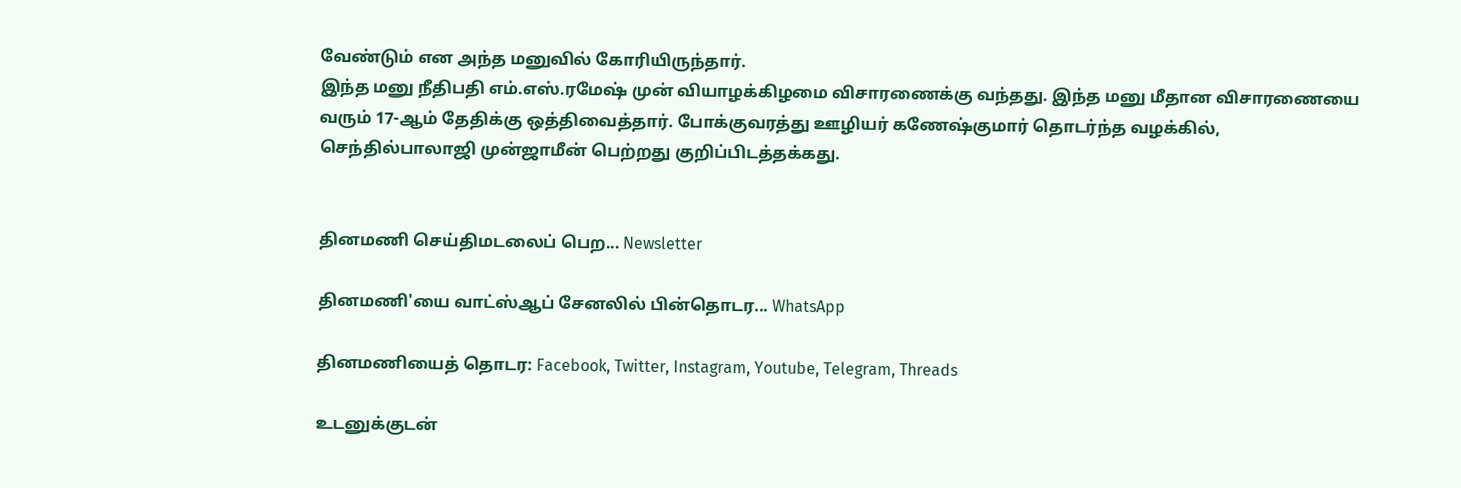வேண்டும் என அந்த மனுவில் கோரியிருந்தார்.
இந்த மனு நீதிபதி எம்.எஸ்.ரமேஷ் முன் வியாழக்கிழமை விசாரணைக்கு வந்தது. இந்த மனு மீதான விசாரணையை வரும் 17-ஆம் தேதிக்கு ஒத்திவைத்தார். போக்குவரத்து ஊழியர் கணேஷ்குமார் தொடர்ந்த வழக்கில், செந்தில்பாலாஜி முன்ஜாமீன் பெற்றது குறிப்பிடத்தக்கது.


தினமணி செய்திமடலைப் பெற... Newsletter

தினமணி'யை வாட்ஸ்ஆப் சேனலில் பின்தொடர... WhatsApp

தினமணியைத் தொடர: Facebook, Twitter, Instagram, Youtube, Telegram, Threads

உடனுக்குடன்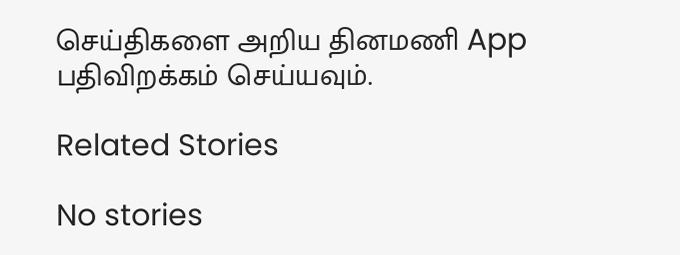செய்திகளை அறிய தினமணி App பதிவிறக்கம் செய்யவும்.

Related Stories

No stories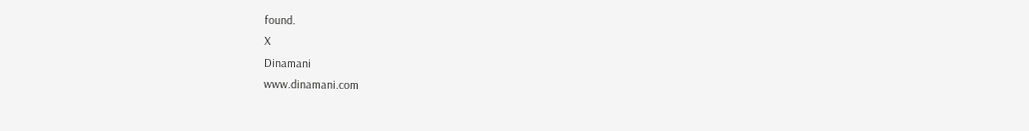found.
X
Dinamani
www.dinamani.com